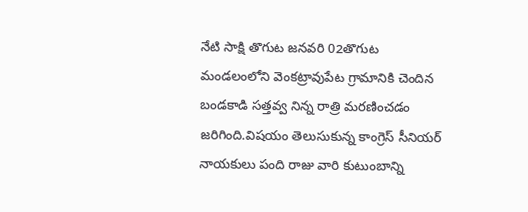నేటి సాక్షి తొగుట జనవరి 02తొగుట మండలంలోని వెంకట్రావుపేట గ్రామానికి చెందిన బండకాడి సత్తవ్వ నిన్న రాత్రి మరణించడం జరిగింది.విషయం తెలుసుకున్న కాంగ్రెస్ సీనియర్ నాయకులు పంది రాజు వారి కుటుంబాన్ని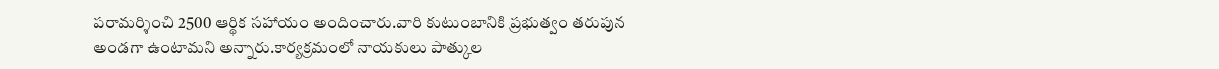పరామర్శించి 2500 ఆర్థిక సహాయం అందించారు.వారి కుటుంబానికి ప్రభుత్వం తరుపున అండగా ఉంటామని అన్నారు.కార్యక్రమంలో నాయకులు పాత్కుల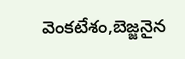వెంకటేశం,బెజ్జనైన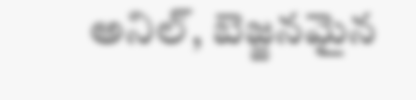అనిల్, బెజ్జనమైన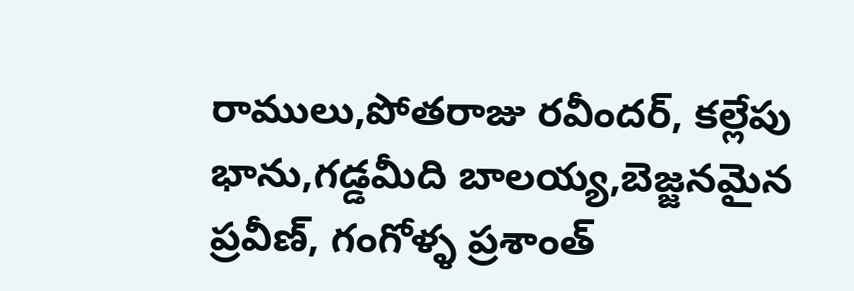రాములు,పోతరాజు రవీందర్, కల్లేపు భాను,గడ్డమీది బాలయ్య,బెజ్జనమైన ప్రవీణ్, గంగోళ్ళ ప్రశాంత్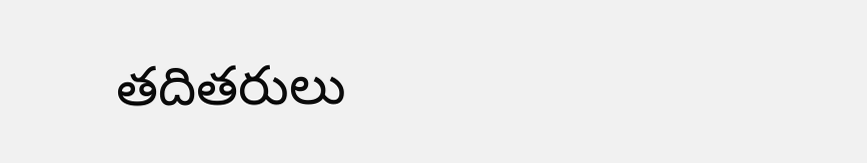తదితరులు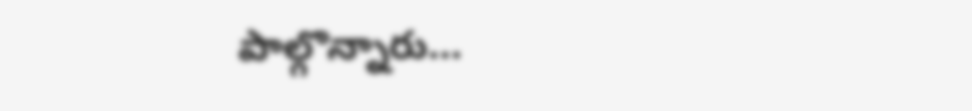పాల్గొన్నారు…